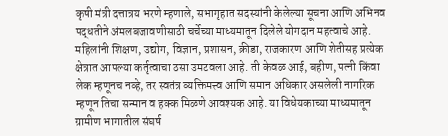कृषी मंत्री दत्तात्रय भरणे म्हणाले, सभागृहात सदस्यांनी केलेल्या सूचना आणि अभिनव पद्धतीने अंमलबजावणीसाठी चर्चेच्या माध्यमातून दिलेले योगदान महत्वाचे आहे. महिलांनी शिक्षण, उद्योग, विज्ञान, प्रशासन, क्रीडा, राजकारण आणि शेतीसह प्रत्येक क्षेत्रात आपल्या कर्तृत्वाचा ठसा उमटवला आहे. ती केवळ आई, बहीण, पत्नी किंवा लेक म्हणूनच नव्हे, तर स्वतंत्र व्यक्तिमत्त्व आणि समान अधिकार असलेली नागरिक म्हणून तिचा सन्मान व हक्क मिळणे आवश्यक आहे. या विधेयकाच्या माध्यमातून ग्रामीण भागातील संघर्ष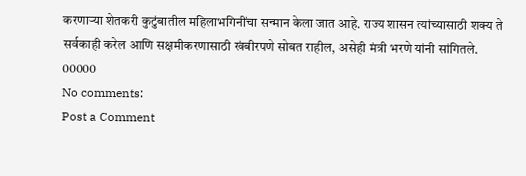करणाऱ्या शेतकरी कुटुंबातील महिलाभगिनींचा सन्मान केला जात आहे. राज्य शासन त्यांच्यासाठी शक्य ते सर्वकाही करेल आणि सक्षमीकरणासाठी खंबीरपणे सोबत राहील, असेही मंत्री भरणे यांनी सांगितले.
00000
No comments:
Post a Comment